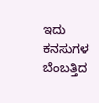ಇದು ಕನಸುಗಳ ಬೆಂಬತ್ತಿದ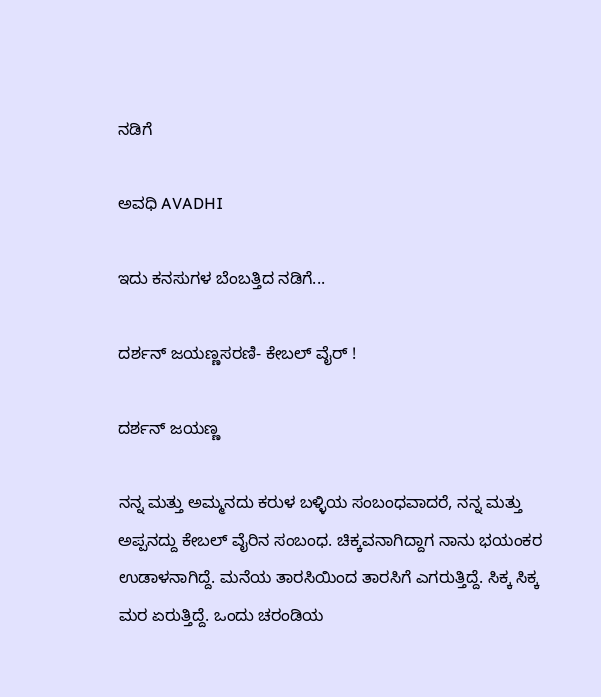ನಡಿಗೆ‍

ಅವಧಿ AVADHI

ಇದು ಕನಸುಗಳ ಬೆಂಬತ್ತಿದ ನಡಿಗೆ...

ದರ್ಶನ್ ಜಯಣ್ಣಸರಣಿ- ಕೇಬಲ್ ವೈರ್ !

ದರ್ಶನ್ ಜಯಣ್ಣ

ನನ್ನ ಮತ್ತು ಅಮ್ಮನದು ಕರುಳ ಬಳ್ಳಿಯ ಸಂಬಂಧವಾದರೆ, ನನ್ನ ಮತ್ತು ಅಪ್ಪನದ್ದು ಕೇಬಲ್ ವೈರಿನ ಸಂಬಂಧ. ಚಿಕ್ಕವನಾಗಿದ್ದಾಗ ನಾನು ಭಯಂಕರ ಉಡಾಳನಾಗಿದ್ದೆ. ಮನೆಯ ತಾರಸಿಯಿಂದ ತಾರಸಿಗೆ ಎಗರುತ್ತಿದ್ದೆ. ಸಿಕ್ಕ ಸಿಕ್ಕ ಮರ ಏರುತ್ತಿದ್ದೆ. ಒಂದು ಚರಂಡಿಯ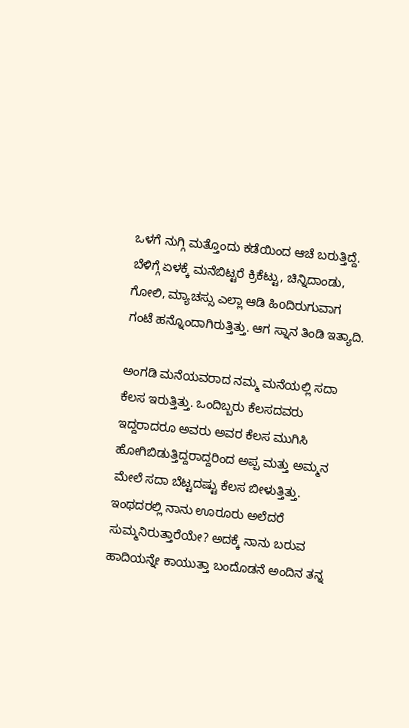ಒಳಗೆ ನುಗ್ಗಿ ಮತ್ತೊಂದು ಕಡೆಯಿಂದ ಆಚೆ ಬರುತ್ತಿದ್ದೆ. ಬೆಳಿಗ್ಗೆ ಏಳಕ್ಕೆ ಮನೆಬಿಟ್ಟರೆ ಕ್ರಿಕೆಟ್ಟು, ಚಿನ್ನಿದಾಂಡು, ಗೋಲಿ, ಮ್ಯಾಚಸ್ಸು ಎಲ್ಲಾ ಆಡಿ ಹಿoದಿರುಗುವಾಗ ಗಂಟೆ ಹನ್ನೊಂದಾಗಿರುತ್ತಿತ್ತು. ಆಗ ಸ್ನಾನ ತಿಂಡಿ ಇತ್ಯಾದಿ.

ಅಂಗಡಿ ಮನೆಯವರಾದ ನಮ್ಮ ಮನೆಯಲ್ಲಿ ಸದಾ ಕೆಲಸ ಇರುತ್ತಿತ್ತು. ಒಂದಿಬ್ಬರು ಕೆಲಸದವರು ಇದ್ದರಾದರೂ ಅವರು ಅವರ ಕೆಲಸ ಮುಗಿಸಿ ಹೋಗಿಬಿಡುತ್ತಿದ್ದರಾದ್ದರಿಂದ ಅಪ್ಪ ಮತ್ತು ಅಮ್ಮನ ಮೇಲೆ ಸದಾ ಬೆಟ್ಟದಷ್ಟು ಕೆಲಸ ಬೀಳುತ್ತಿತ್ತು. ಇಂಥದರಲ್ಲಿ ನಾನು ಊರೂರು ಅಲೆದರೆ ಸುಮ್ಮನಿರುತ್ತಾರೆಯೇ? ಅದಕ್ಕೆ ನಾನು ಬರುವ ಹಾದಿಯನ್ನೇ ಕಾಯುತ್ತಾ ಬಂದೊಡನೆ ಅಂದಿನ ತನ್ನ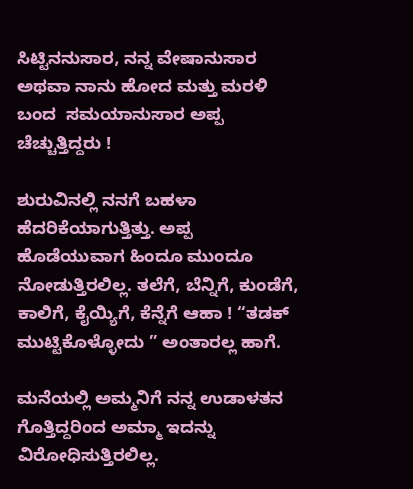ಸಿಟ್ಟಿನನುಸಾರ, ನನ್ನ ವೇಷಾನುಸಾರ ಅಥವಾ ನಾನು ಹೋದ ಮತ್ತು ಮರಳಿ ಬಂದ  ಸಮಯಾನುಸಾರ ಅಪ್ಪ ಚೆಚ್ಚುತ್ತಿದ್ದರು !

ಶುರುವಿನಲ್ಲಿ ನನಗೆ ಬಹಳಾ ಹೆದರಿಕೆಯಾಗುತ್ತಿತ್ತು. ಅಪ್ಪ ಹೊಡೆಯುವಾಗ ಹಿಂದೂ ಮುಂದೂ ನೋಡುತ್ತಿರಲಿಲ್ಲ. ತಲೆಗೆ, ಬೆನ್ನಿಗೆ, ಕುಂಡೆಗೆ, ಕಾಲಿಗೆ, ಕೈಯ್ಯಿಗೆ, ಕೆನ್ನೆಗೆ ಆಹಾ ! “ತಡಕ್ ಮುಟ್ಟಿಕೊಳ್ಳೋದು ” ಅಂತಾರಲ್ಲ ಹಾಗೆ.

ಮನೆಯಲ್ಲಿ ಅಮ್ಮನಿಗೆ ನನ್ನ ಉಡಾಳತನ ಗೊತ್ತಿದ್ದರಿಂದ ಅಮ್ಮಾ ಇದನ್ನು ವಿರೋಧಿಸುತ್ತಿರಲಿಲ್ಲ.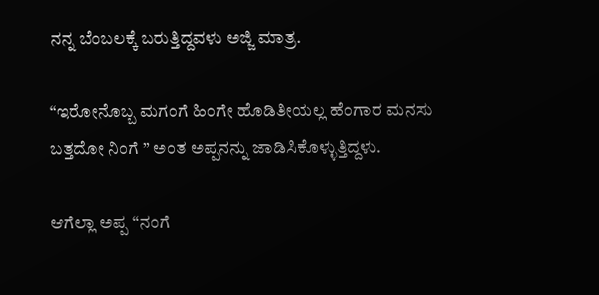ನನ್ನ ಬೆಂಬಲಕ್ಕೆ ಬರುತ್ತಿದ್ದವಳು ಅಜ್ಜಿ ಮಾತ್ರ.

“ಇರೋನೊಬ್ಬ ಮಗಂಗೆ ಹಿಂಗೇ ಹೊಡಿತೀಯಲ್ಲ ಹೆಂಗಾರ ಮನಸು ಬತ್ತದೋ ನಿಂಗೆ ” ಅಂತ ಅಪ್ಪನನ್ನು ಜಾಡಿಸಿಕೊಳ್ಳುತ್ತಿದ್ದಳು.

ಆಗೆಲ್ಲಾ ಅಪ್ಪ “ನಂಗೆ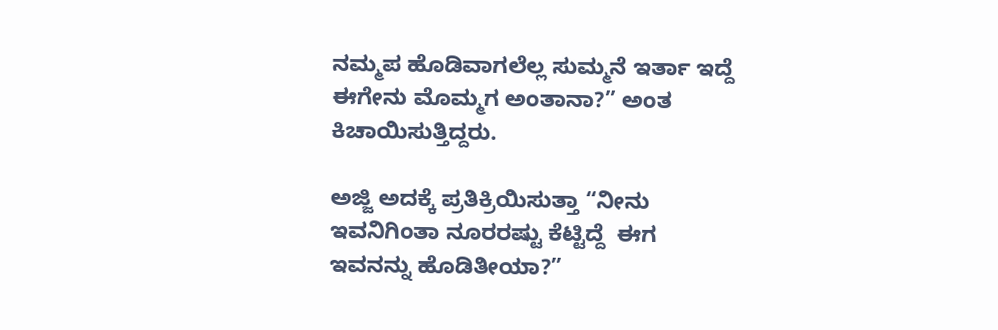ನಮ್ಮಪ ಹೊಡಿವಾಗಲೆಲ್ಲ ಸುಮ್ಮನೆ ಇರ್ತಾ ಇದ್ದೆ ಈಗೇನು ಮೊಮ್ಮಗ ಅಂತಾನಾ?” ಅಂತ ಕಿಚಾಯಿಸುತ್ತಿದ್ದರು.

ಅಜ್ಜಿ ಅದಕ್ಕೆ ಪ್ರತಿಕ್ರಿಯಿಸುತ್ತಾ “ನೀನು ಇವನಿಗಿಂತಾ ನೂರರಷ್ಟು ಕೆಟ್ಟಿದ್ದೆ  ಈಗ ಇವನನ್ನು ಹೊಡಿತೀಯಾ?”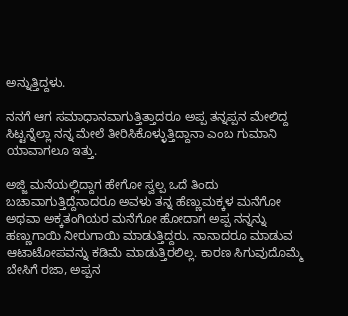ಅನ್ನುತ್ತಿದ್ದಳು.

ನನಗೆ ಆಗ ಸಮಾಧಾನವಾಗುತ್ತಿತ್ತಾದರೂ ಅಪ್ಪ ತನ್ನಪ್ಪನ ಮೇಲಿದ್ದ ಸಿಟ್ಟನ್ನೆಲ್ಲಾ ನನ್ನ ಮೇಲೆ ತೀರಿಸಿಕೊಳ್ಳುತ್ತಿದ್ದಾನಾ ಎಂಬ ಗುಮಾನಿ ಯಾವಾಗಲೂ ಇತ್ತು.

ಅಜ್ಜಿ ಮನೆಯಲ್ಲಿದ್ದಾಗ ಹೇಗೋ ಸ್ವಲ್ಪ ಒದೆ ತಿಂದು ಬಚಾವಾಗುತ್ತಿದ್ದೆನಾದರೂ ಅವಳು ತನ್ನ ಹೆಣ್ಣುಮಕ್ಕಳ ಮನೆಗೋ ಅಥವಾ ಅಕ್ಕತಂಗಿಯರ ಮನೆಗೋ ಹೋದಾಗ ಅಪ್ಪ ನನ್ನನ್ನು ಹಣ್ಣುಗಾಯಿ ನೀರುಗಾಯಿ ಮಾಡುತ್ತಿದ್ದರು. ನಾನಾದರೂ ಮಾಡುವ ಆಟಾಟೋಪವನ್ನು ಕಡಿಮೆ ಮಾಡುತ್ತಿರಲಿಲ್ಲ. ಕಾರಣ ಸಿಗುವುದೊಮ್ಮೆ ಬೇಸಿಗೆ ರಜಾ, ಅಪ್ಪನ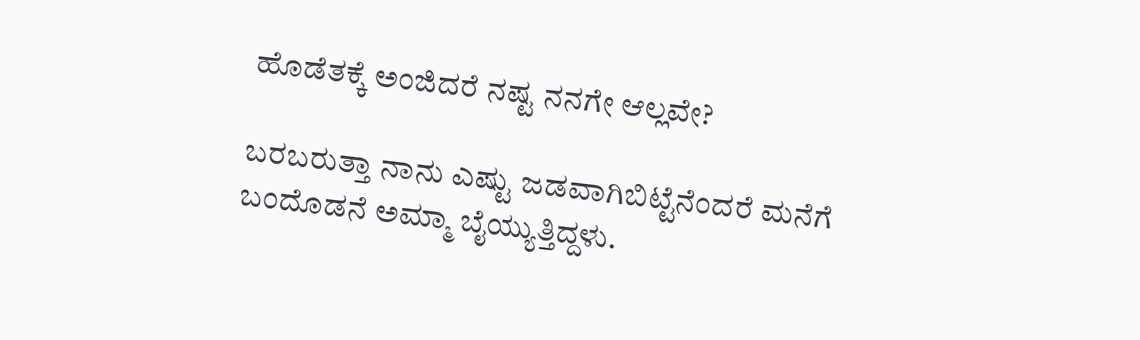ಹೊಡೆತಕ್ಕೆ ಅಂಜಿದರೆ ನಷ್ಟ ನನಗೇ ಆಲ್ಲವೇ?

ಬರಬರುತ್ತಾ ನಾನು ಎಷ್ಟು ಜಡವಾಗಿಬಿಟ್ಟೆನೆಂದರೆ ಮನೆಗೆ ಬಂದೊಡನೆ ಅಮ್ಮಾ ಬೈಯ್ಯುತ್ತಿದ್ದಳು.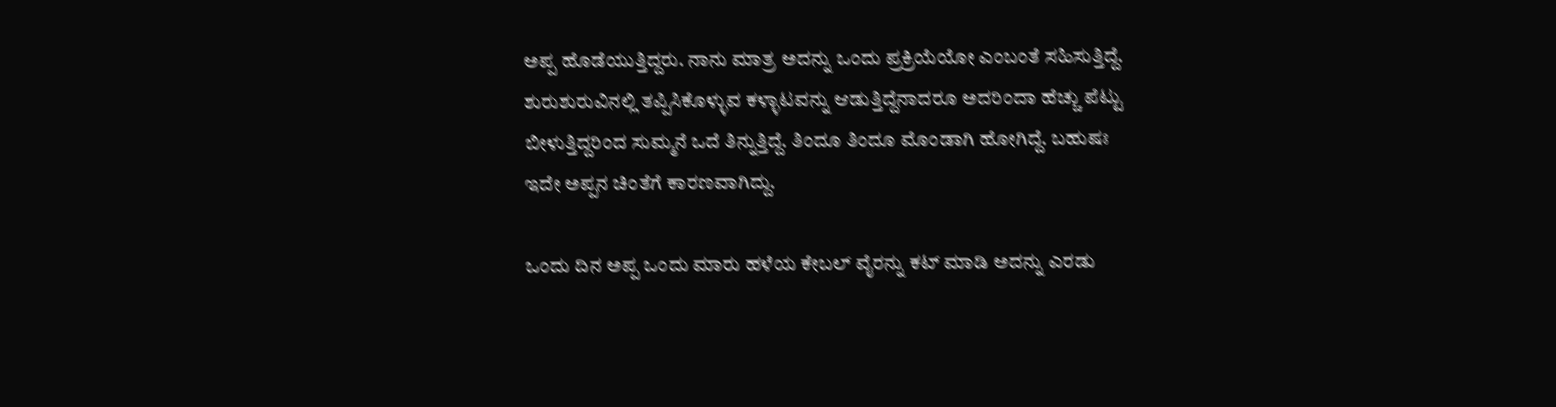ಅಪ್ಪ ಹೊಡೆಯುತ್ತಿದ್ದರು. ನಾನು ಮಾತ್ರ ಅದನ್ನು ಒಂದು ಪ್ರಕ್ರಿಯೆಯೋ ಎಂಬಂತೆ ಸಹಿಸುತ್ತಿದ್ದೆ. ಶುರುಶುರುವಿನಲ್ಲಿ ತಪ್ಪಿಸಿಕೊಳ್ಳುವ ಕಳ್ಳಾಟವನ್ನು ಆಡುತ್ತಿದ್ದೆನಾದರೂ ಅದರಿಂದಾ ಹೆಚ್ಚು ಪೆಟ್ಟು ಬೀಳುತ್ತಿದ್ದರಿಂದ ಸುಮ್ಮನೆ ಒದೆ ತಿನ್ನುತ್ತಿದ್ದೆ. ತಿಂದೂ ತಿಂದೂ ಮೊಂಡಾಗಿ ಹೋಗಿದ್ದೆ. ಬಹುಷಃ ಇದೇ ಅಪ್ಪನ ಚಿಂತೆಗೆ ಕಾರಣವಾಗಿದ್ದು.

ಒಂದು ದಿನ ಅಪ್ಪ ಒಂದು ಮಾರು ಹಳೆಯ ಕೇಬಲ್ ವೈರನ್ನು ಕಟ್ ಮಾಡಿ ಅದನ್ನು ಎರಡು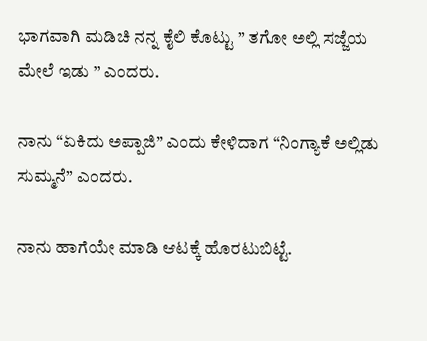ಭಾಗವಾಗಿ ಮಡಿಚಿ ನನ್ನ ಕೈಲಿ ಕೊಟ್ಟು ” ತಗೋ ಅಲ್ಲಿ ಸಜ್ಜೆಯ ಮೇಲೆ ಇಡು ” ಎಂದರು.

ನಾನು “ಏಕಿದು ಅಪ್ಪಾಜಿ” ಎಂದು ಕೇಳಿದಾಗ “ನಿಂಗ್ಯಾಕೆ ಅಲ್ಲಿಡು ಸುಮ್ಮನೆ” ಎಂದರು.

ನಾನು ಹಾಗೆಯೇ ಮಾಡಿ ಆಟಕ್ಕೆ ಹೊರಟುಬಿಟ್ಟೆ.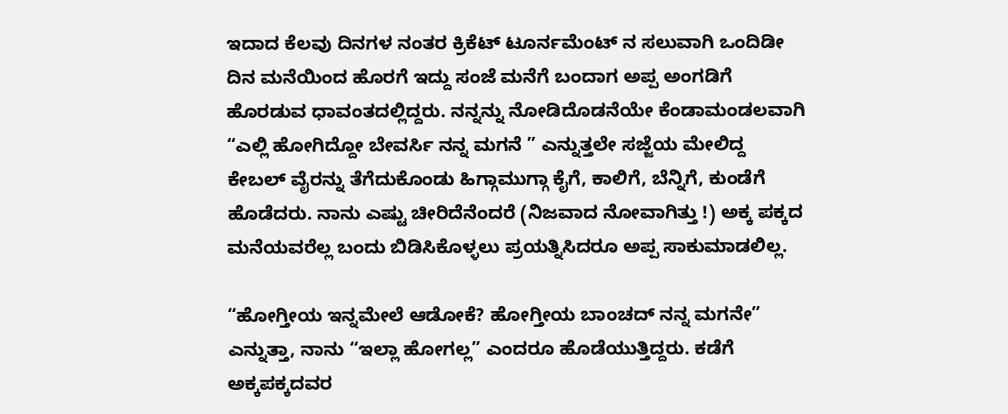ಇದಾದ ಕೆಲವು ದಿನಗಳ ನಂತರ ಕ್ರಿಕೆಟ್ ಟೂರ್ನಮೆಂಟ್ ನ ಸಲುವಾಗಿ ಒಂದಿಡೀ ದಿನ ಮನೆಯಿಂದ ಹೊರಗೆ ಇದ್ದು ಸಂಜೆ ಮನೆಗೆ ಬಂದಾಗ ಅಪ್ಪ ಅಂಗಡಿಗೆ ಹೊರಡುವ ಧಾವಂತದಲ್ಲಿದ್ದರು. ನನ್ನನ್ನು ನೋಡಿದೊಡನೆಯೇ ಕೆಂಡಾಮಂಡಲವಾಗಿ “ಎಲ್ಲಿ ಹೋಗಿದ್ದೋ ಬೇವರ್ಸಿ ನನ್ನ ಮಗನೆ ” ಎನ್ನುತ್ತಲೇ ಸಜ್ಜೆಯ ಮೇಲಿದ್ದ ಕೇಬಲ್ ವೈರನ್ನು ತೆಗೆದುಕೊಂಡು ಹಿಗ್ಗಾಮುಗ್ಗಾ ಕೈಗೆ, ಕಾಲಿಗೆ, ಬೆನ್ನಿಗೆ, ಕುಂಡೆಗೆ ಹೊಡೆದರು. ನಾನು ಎಷ್ಟು ಚೀರಿದೆನೆಂದರೆ (ನಿಜವಾದ ನೋವಾಗಿತ್ತು !) ಅಕ್ಕ ಪಕ್ಕದ ಮನೆಯವರೆಲ್ಲ ಬಂದು ಬಿಡಿಸಿಕೊಳ್ಳಲು ಪ್ರಯತ್ನಿಸಿದರೂ ಅಪ್ಪ ಸಾಕುಮಾಡಲಿಲ್ಲ.

“ಹೋಗ್ತೀಯ ಇನ್ನಮೇಲೆ ಆಡೋಕೆ? ಹೋಗ್ತೀಯ ಬಾಂಚದ್ ನನ್ನ ಮಗನೇ” ಎನ್ನುತ್ತಾ, ನಾನು “ಇಲ್ಲಾ ಹೋಗಲ್ಲ” ಎಂದರೂ ಹೊಡೆಯುತ್ತಿದ್ದರು. ಕಡೆಗೆ ಅಕ್ಕಪಕ್ಕದವರ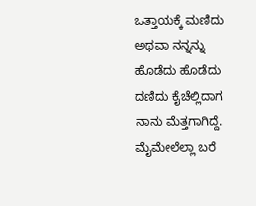ಒತ್ತಾಯಕ್ಕೆ ಮಣಿದು ಅಥವಾ ನನ್ನನ್ನು ಹೊಡೆದು ಹೊಡೆದು ದಣಿದು ಕೈಚೆಲ್ಲಿದಾಗ ನಾನು ಮೆತ್ತಗಾಗಿದ್ದೆ. ಮೈಮೇಲೆಲ್ಲಾ ಬರೆ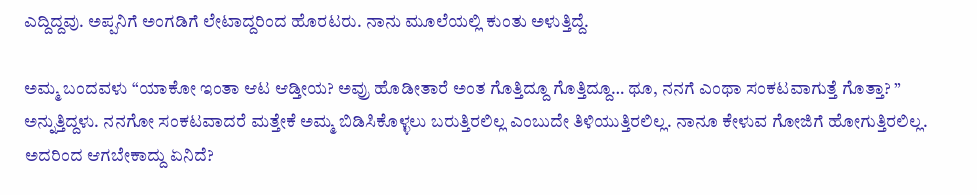ಎದ್ದಿದ್ದವು. ಅಪ್ಪನಿಗೆ ಅಂಗಡಿಗೆ ಲೇಟಾದ್ದರಿಂದ ಹೊರಟರು. ನಾನು ಮೂಲೆಯಲ್ಲಿ ಕುಂತು ಅಳುತ್ತಿದ್ದೆ.

ಅಮ್ಮ ಬಂದವಳು “ಯಾಕೋ ಇಂತಾ ಆಟ ಆಡ್ತೀಯ? ಅವ್ರು ಹೊಡೀತಾರೆ ಅಂತ ಗೊತ್ತಿದ್ದೂ ಗೊತ್ತಿದ್ದೂ… ಥೂ, ನನಗೆ ಎಂಥಾ ಸಂಕಟವಾಗುತ್ತೆ ಗೊತ್ತಾ? ” ಅನ್ನುತ್ತಿದ್ದಳು. ನನಗೋ ಸಂಕಟವಾದರೆ ಮತ್ತೇಕೆ ಅಮ್ಮ ಬಿಡಿಸಿಕೊಳ್ಳಲು ಬರುತ್ತಿರಲಿಲ್ಲ ಎಂಬುದೇ ತಿಳಿಯುತ್ತಿರಲಿಲ್ಲ. ನಾನೂ ಕೇಳುವ ಗೋಜಿಗೆ ಹೋಗುತ್ತಿರಲಿಲ್ಲ. ಅದರಿಂದ ಆಗಬೇಕಾದ್ದು ಏನಿದೆ?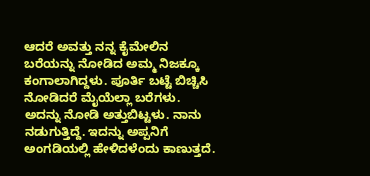ಆದರೆ ಅವತ್ತು ನನ್ನ ಕೈಮೇಲಿನ ಬರೆಯನ್ನು ನೋಡಿದ ಅಮ್ಮ ನಿಜಕ್ಕೂ ಕಂಗಾಲಾಗಿದ್ದಳು. ಪೂರ್ತಿ ಬಟ್ಟೆ ಬಿಚ್ಚಿಸಿ ನೋಡಿದರೆ ಮೈಯೆಲ್ಲಾ ಬರೆಗಳು. ಅದನ್ನು ನೋಡಿ ಅತ್ತುಬಿಟ್ಟಳು. ನಾನು ನಡುಗುತ್ತಿದ್ದೆ. ಇದನ್ನು ಅಪ್ಪನಿಗೆ ಅಂಗಡಿಯಲ್ಲಿ ಹೇಳಿದಳೆಂದು ಕಾಣುತ್ತದೆ.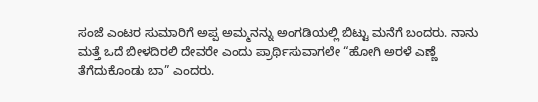ಸಂಜೆ ಎಂಟರ ಸುಮಾರಿಗೆ ಅಪ್ಪ ಅಮ್ಮನನ್ನು ಅಂಗಡಿಯಲ್ಲಿ ಬಿಟ್ಟು ಮನೆಗೆ ಬಂದರು. ನಾನು ಮತ್ತೆ ಒದೆ ಬೀಳದಿರಲಿ ದೇವರೇ ಎಂದು ಪ್ರಾರ್ಥಿಸುವಾಗಲೇ “ಹೋಗಿ ಅರಳೆ ಎಣ್ಣೆ ತೆಗೆದುಕೊಂಡು ಬಾ” ಎಂದರು.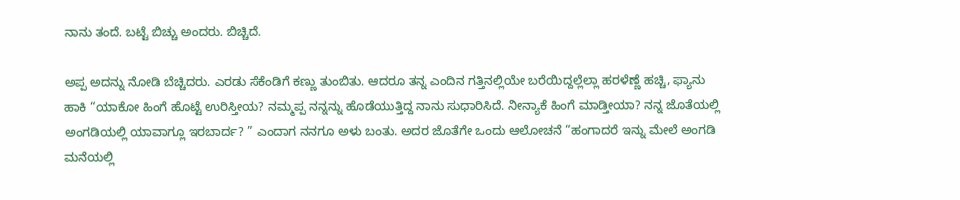ನಾನು ತಂದೆ. ಬಟ್ಟೆ ಬಿಚ್ಚು ಅಂದರು. ಬಿಚ್ಚಿದೆ.

ಅಪ್ಪ ಅದನ್ನು ನೋಡಿ ಬೆಚ್ಚಿದರು. ಎರಡು ಸೆಕೆಂಡಿಗೆ ಕಣ್ಣು ತುಂಬಿತು. ಆದರೂ ತನ್ನ ಎಂದಿನ ಗತ್ತಿನಲ್ಲಿಯೇ ಬರೆಯಿದ್ದಲ್ಲೆಲ್ಲಾ ಹರಳೆಣ್ಣೆ ಹಚ್ಚಿ, ಫ್ಯಾನು ಹಾಕಿ “ಯಾಕೋ ಹಿಂಗೆ ಹೊಟ್ಟೆ ಉರಿಸ್ತೀಯ? ನಮ್ಮಪ್ಪ ನನ್ನನ್ನು ಹೊಡೆಯುತ್ತಿದ್ದ ನಾನು ಸುಧಾರಿಸಿದೆ. ನೀನ್ಯಾಕೆ ಹಿಂಗೆ ಮಾಡ್ತೀಯಾ? ನನ್ನ ಜೊತೆಯಲ್ಲಿ ಅಂಗಡಿಯಲ್ಲಿ ಯಾವಾಗ್ಲೂ ಇರಬಾರ್ದ? ” ಎಂದಾಗ ನನಗೂ ಅಳು ಬಂತು. ಅದರ ಜೊತೆಗೇ ಒಂದು ಆಲೋಚನೆ “ಹಂಗಾದರೆ ಇನ್ನು ಮೇಲೆ ಅಂಗಡಿ ಮನೆಯಲ್ಲಿ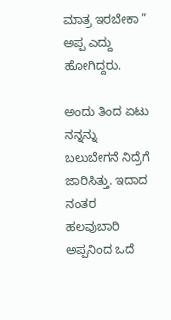ಮಾತ್ರ ಇರಬೇಕಾ ” ಅಪ್ಪ ಎದ್ದು ಹೋಗಿದ್ದರು.

ಅಂದು ತಿಂದ ಏಟು ನನ್ನನ್ನು ಬಲುಬೇಗನೆ ನಿದ್ರೆಗೆ ಜಾರಿಸಿತ್ತು. ಇದಾದ ನಂತರ ಹಲವುಬಾರಿ ಅಪ್ಪನಿಂದ ಒದೆ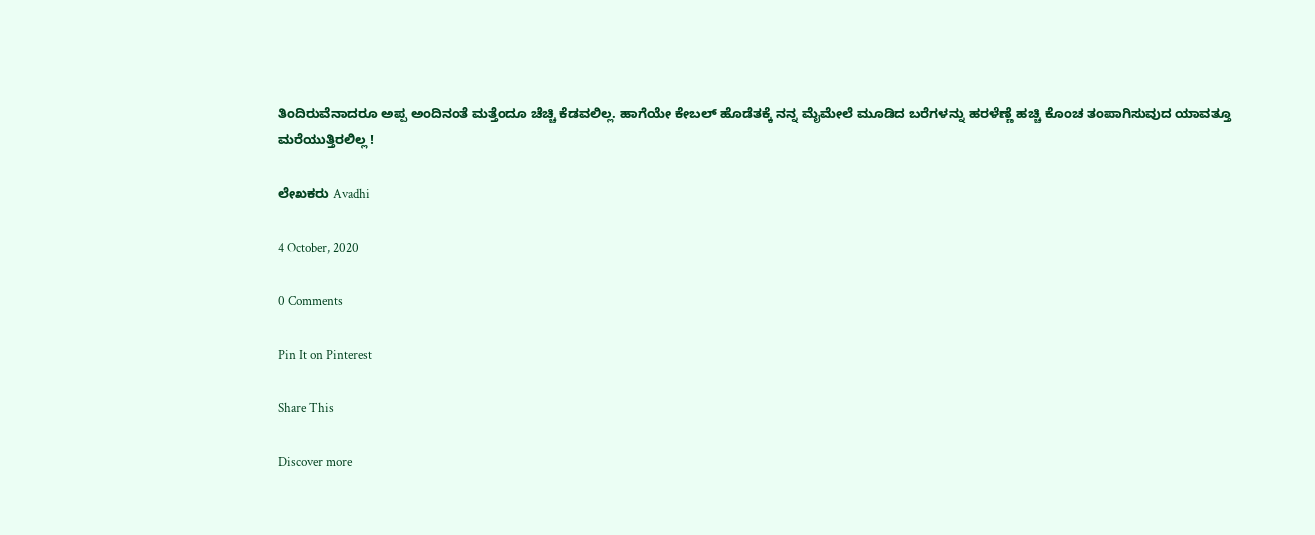ತಿಂದಿರುವೆನಾದರೂ ಅಪ್ಪ ಅಂದಿನಂತೆ ಮತ್ತೆಂದೂ ಚೆಚ್ಚಿ ಕೆಡವಲಿಲ್ಲ. ಹಾಗೆಯೇ ಕೇಬಲ್ ಹೊಡೆತಕ್ಕೆ ನನ್ನ ಮೈಮೇಲೆ ಮೂಡಿದ ಬರೆಗಳನ್ನು ಹರಳೆಣ್ಣೆ ಹಚ್ಚಿ ಕೊಂಚ ತಂಪಾಗಿಸುವುದ ಯಾವತ್ತೂ ಮರೆಯುತ್ತಿರಲಿಲ್ಲ !

ಲೇಖಕರು Avadhi

4 October, 2020

0 Comments

Pin It on Pinterest

Share This

Discover more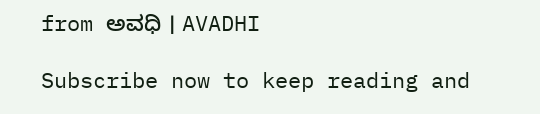from ಅವಧಿ । AVADHI

Subscribe now to keep reading and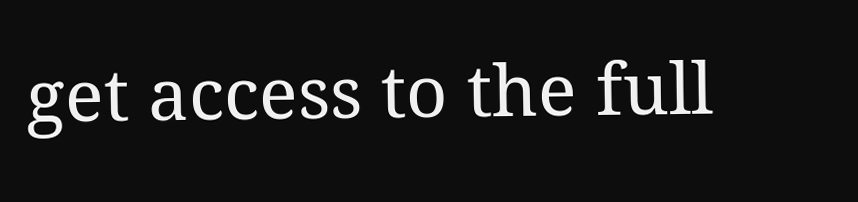get access to the full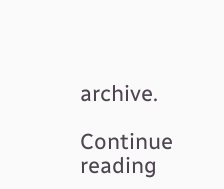archive.

Continue reading